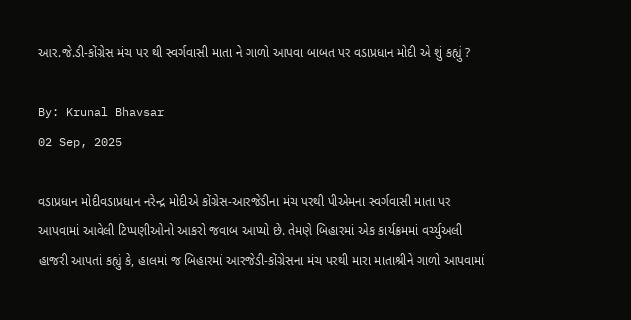આર.જે.ડી-કોંગ્રેસ મંચ પર થી સ્વર્ગવાસી માતા ને ગાળો આપવા બાબત પર વડાપ્રધાન મોદી એ શું કહ્યું ?

By: Krunal Bhavsar
02 Sep, 2025

વડાપ્રધાન મોદીવડાપ્રધાન નરેન્દ્ર મોદીએ કોંગ્રેસ-આરજેડીના મંચ પરથી પીએમના સ્વર્ગવાસી માતા પર આપવામાં આવેલી ટિપ્પણીઓનો આકરો જવાબ આપ્યો છે. તેમણે બિહારમાં એક કાર્યક્રમમાં વર્ચ્યુઅલી હાજરી આપતાં કહ્યું કે, હાલમાં જ બિહારમાં આરજેડી-કોંગ્રેસના મંચ પરથી મારા માતાશ્રીને ગાળો આપવામાં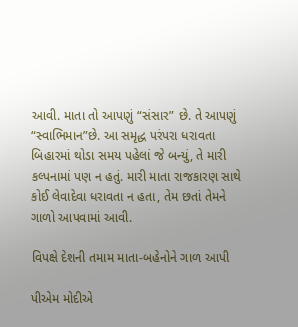આવી. માતા તો આપણું “સંસાર” છે. તે આપણું “સ્વાભિમાન”છે. આ સમૃદ્ધ પરંપરા ધરાવતા બિહારમાં થોડા સમય પહેલાં જે બન્યું, તે મારી કલ્પનામાં પણ ન હતું. મારી માતા રાજકારણ સાથે કોઈ લેવાદેવા ધરાવતા ન હતા, તેમ છતાં તેમને ગાળો આપવામાં આવી.

વિપક્ષે દેશની તમામ માતા-બહેનોને ગાળ આપી

પીએમ મોદીએ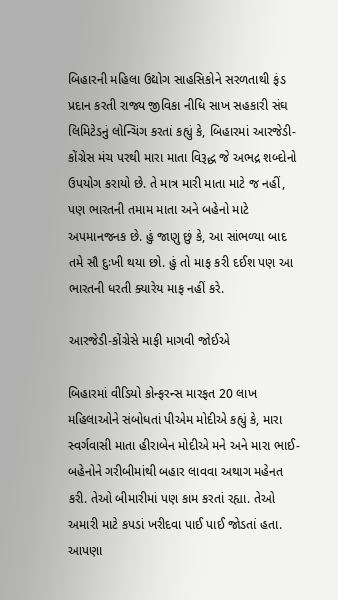બિહારની મહિલા ઉદ્યોગ સાહસિકોને સરળતાથી ફંડ પ્રદાન કરતી રાજ્ય જીવિકા નીધિ સાખ સહકારી સંઘ લિમિટેડનું લોન્ચિંગ કરતાં કહ્યું કે, બિહારમાં આરજેડી-કોંગ્રેસ મંચ પરથી મારા માતા વિરૂદ્ધ જે અભદ્ર શબ્દોનો ઉપયોગ કરાયો છે. તે માત્ર મારી માતા માટે જ નહીં, પણ ભારતની તમામ માતા અને બહેનો માટે અપમાનજનક છે. હું જાણુ છું કે, આ સાંભળ્યા બાદ તમે સૌ દુઃખી થયા છો. હું તો માફ કરી દઈશ પણ આ ભારતની ધરતી ક્યારેય માફ નહીં કરે.

આરજેડી-કોંગ્રેસે માફી માગવી જોઈએ

બિહારમાં વીડિયો કોન્ફરન્સ મારફત 20 લાખ મહિલાઓને સંબોધતાં પીએમ મોદીએ કહ્યું કે, મારા સ્વર્ગવાસી માતા હીરાબેન મોદીએ મને અને મારા ભાઈ-બહેનોને ગરીબીમાંથી બહાર લાવવા અથાગ મહેનત કરી. તેઓ બીમારીમાં પણ કામ કરતાં રહ્યા. તેઓ અમારી માટે કપડાં ખરીદવા પાઈ પાઈ જોડતાં હતા. આપણા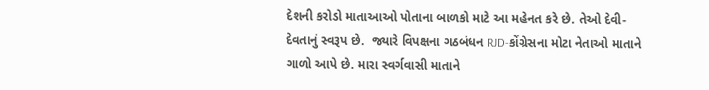દેશની કરોડો માતાઆઓ પોતાના બાળકો માટે આ મહેનત કરે છે. તેઓ દેવી-દેવતાનું સ્વરૂપ છે.  જ્યારે વિપક્ષના ગઠબંધન RJD-કોંગ્રેસના મોટા નેતાઓ માતાને ગાળો આપે છે. મારા સ્વર્ગવાસી માતાને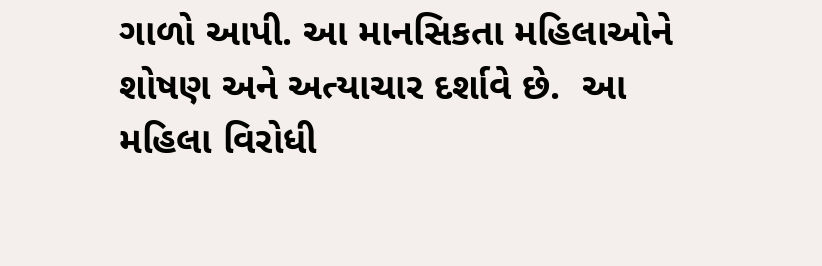ગાળો આપી. આ માનસિકતા મહિલાઓને શોષણ અને અત્યાચાર દર્શાવે છે.  આ મહિલા વિરોધી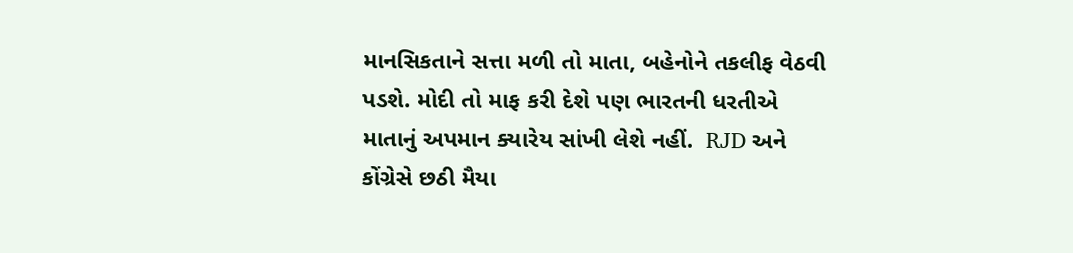માનસિકતાને સત્તા મળી તો માતા, બહેનોને તકલીફ વેઠવી પડશે. મોદી તો માફ કરી દેશે પણ ભારતની ધરતીએ માતાનું અપમાન ક્યારેય સાંખી લેશે નહીં.  RJD અને કોંગ્રેસે છઠી મૈયા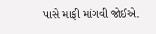પાસે માફી માંગવી જોઈએ.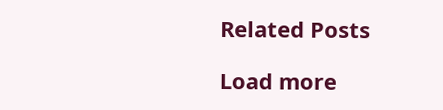Related Posts

Load more